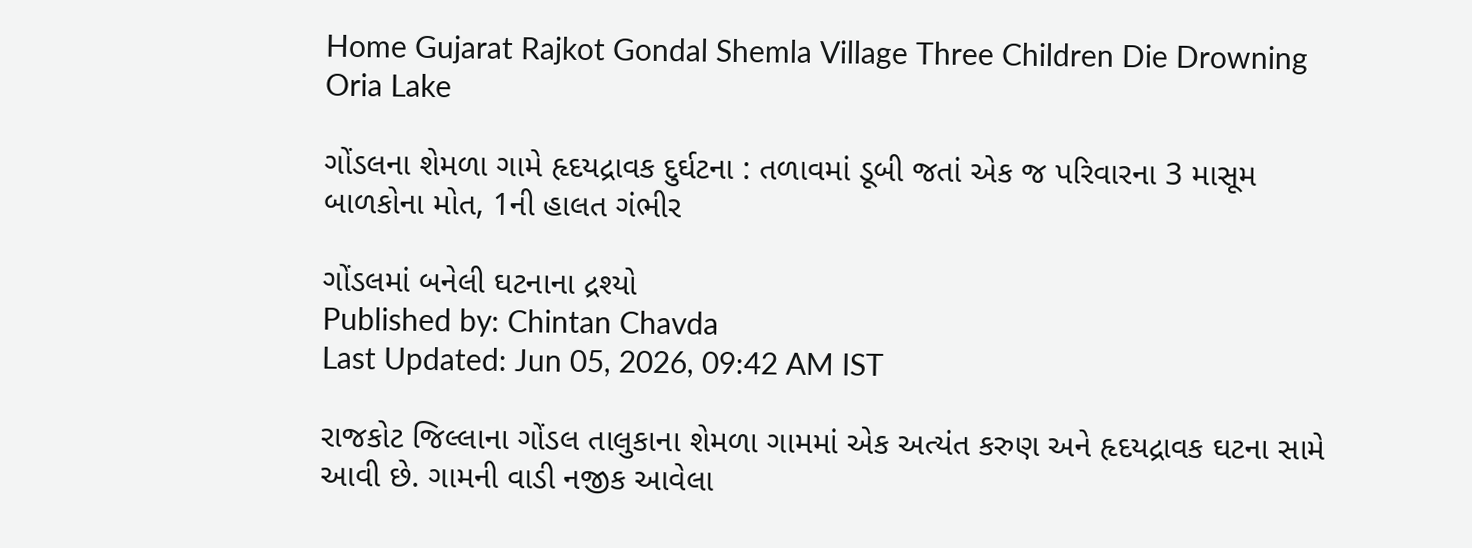Home Gujarat Rajkot Gondal Shemla Village Three Children Die Drowning Oria Lake

ગોંડલના શેમળા ગામે હૃદયદ્રાવક દુર્ઘટના : તળાવમાં ડૂબી જતાં એક જ પરિવારના 3 માસૂમ બાળકોના મોત, 1ની હાલત ગંભીર

ગોંડલમાં બનેલી ઘટનાના દ્રશ્યો
Published by: Chintan Chavda
Last Updated: Jun 05, 2026, 09:42 AM IST

રાજકોટ જિલ્લાના ગોંડલ તાલુકાના શેમળા ગામમાં એક અત્યંત કરુણ અને હૃદયદ્રાવક ઘટના સામે આવી છે. ગામની વાડી નજીક આવેલા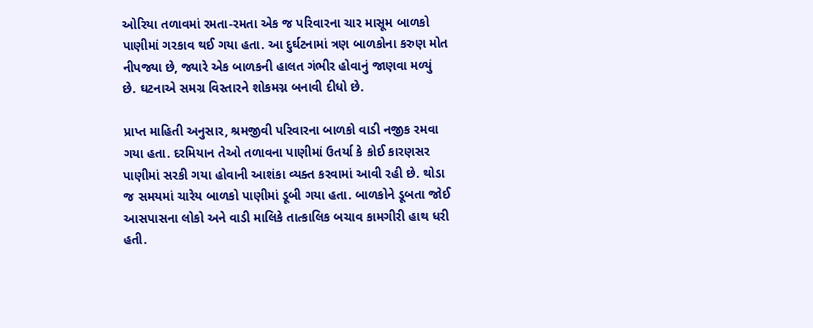ઓરિયા તળાવમાં રમતા-રમતા એક જ પરિવારના ચાર માસૂમ બાળકો પાણીમાં ગરકાવ થઈ ગયા હતા. આ દુર્ઘટનામાં ત્રણ બાળકોના કરુણ મોત નીપજ્યા છે, જ્યારે એક બાળકની હાલત ગંભીર હોવાનું જાણવા મળ્યું છે. ઘટનાએ સમગ્ર વિસ્તારને શોકમગ્ન બનાવી દીધો છે.

પ્રાપ્ત માહિતી અનુસાર, શ્રમજીવી પરિવારના બાળકો વાડી નજીક રમવા ગયા હતા. દરમિયાન તેઓ તળાવના પાણીમાં ઉતર્યા કે કોઈ કારણસર પાણીમાં સરકી ગયા હોવાની આશંકા વ્યક્ત કરવામાં આવી રહી છે. થોડા જ સમયમાં ચારેય બાળકો પાણીમાં ડૂબી ગયા હતા. બાળકોને ડૂબતા જોઈ આસપાસના લોકો અને વાડી માલિકે તાત્કાલિક બચાવ કામગીરી હાથ ધરી હતી.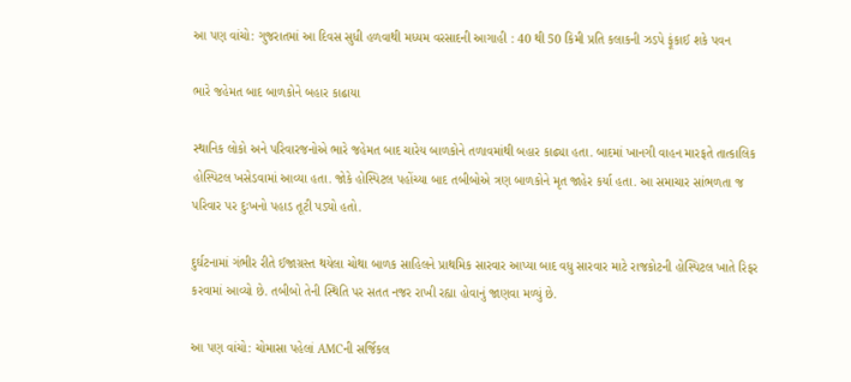આ પણ વાંચો: ગુજરાતમાં આ દિવસ સુધી હળવાથી મધ્યમ વરસાદની આગાહી : 40 થી 50 કિમી પ્રતિ કલાકની ઝડપે ફૂંકાઈ શકે પવન

ભારે જહેમત બાદ બાળકોને બહાર કાઢાયા

સ્થાનિક લોકો અને પરિવારજનોએ ભારે જહેમત બાદ ચારેય બાળકોને તળાવમાંથી બહાર કાઢ્યા હતા. બાદમાં ખાનગી વાહન મારફતે તાત્કાલિક હોસ્પિટલ ખસેડવામાં આવ્યા હતા. જોકે હોસ્પિટલ પહોંચ્યા બાદ તબીબોએ ત્રણ બાળકોને મૃત જાહેર કર્યા હતા. આ સમાચાર સાંભળતા જ પરિવાર પર દુઃખનો પહાડ તૂટી પડ્યો હતો.

દુર્ઘટનામાં ગંભીર રીતે ઈજાગ્રસ્ત થયેલા ચોથા બાળક સાહિલને પ્રાથમિક સારવાર આપ્યા બાદ વધુ સારવાર માટે રાજકોટની હોસ્પિટલ ખાતે રિફર કરવામાં આવ્યો છે. તબીબો તેની સ્થિતિ પર સતત નજર રાખી રહ્યા હોવાનું જાણવા મળ્યું છે.

આ પણ વાંચો: ચોમાસા પહેલાં AMCની સર્જિકલ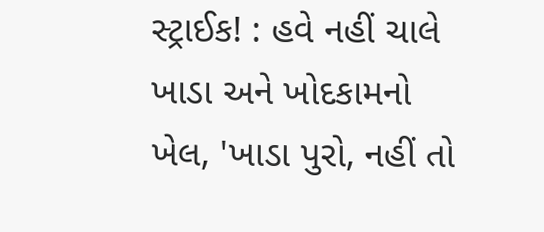સ્ટ્રાઈક! : હવે નહીં ચાલે ખાડા અને ખોદકામનો ખેલ, 'ખાડા પુરો, નહીં તો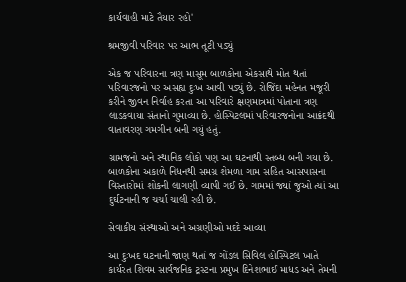કાર્યવાહી માટે તૈયાર રહો'

શ્રમજીવી પરિવાર પર આભ તૂટી પડ્યું

એક જ પરિવારના ત્રણ માસૂમ બાળકોના એકસાથે મોત થતાં પરિવારજનો પર અસહ્ય દુઃખ આવી પડ્યું છે. રોજિંદા મહેનત મજૂરી કરીને જીવન નિર્વાહ કરતા આ પરિવારે ક્ષણમાત્રમાં પોતાના ત્રણ લાડકવાયા સંતાનો ગુમાવ્યા છે. હોસ્પિટલમાં પરિવારજનોના આક્રંદથી વાતાવરણ ગમગીન બની ગયું હતું.

ગ્રામજનો અને સ્થાનિક લોકો પણ આ ઘટનાથી સ્તબ્ધ બની ગયા છે. બાળકોના અકાળે નિધનથી સમગ્ર શેમળા ગામ સહિત આસપાસના વિસ્તારોમાં શોકની લાગણી વ્યાપી ગઈ છે. ગામમાં જ્યાં જુઓ ત્યાં આ દુર્ઘટનાની જ ચર્ચા ચાલી રહી છે.

સેવાકીય સંસ્થાઓ અને અગ્રણીઓ મદદે આવ્યા

આ દુઃખદ ઘટનાની જાણ થતાં જ ગોંડલ સિવિલ હોસ્પિટલ ખાતે કાર્યરત શિવમ સાર્વજનિક ટ્રસ્ટના પ્રમુખ દિનેશભાઈ માધડ અને તેમની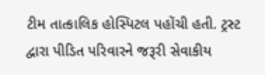ટીમ તાત્કાલિક હોસ્પિટલ પહોંચી હતી. ટ્રસ્ટ દ્વારા પીડિત પરિવારને જરૂરી સેવાકીય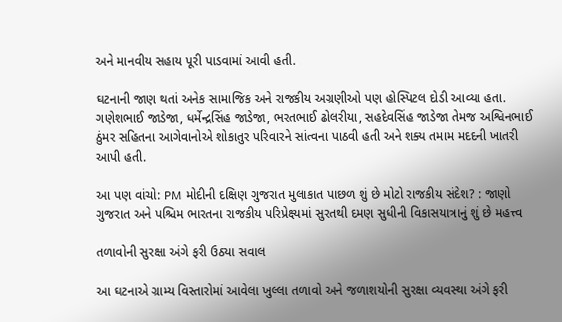અને માનવીય સહાય પૂરી પાડવામાં આવી હતી.

ઘટનાની જાણ થતાં અનેક સામાજિક અને રાજકીય અગ્રણીઓ પણ હોસ્પિટલ દોડી આવ્યા હતા. ગણેશભાઈ જાડેજા, ધર્મેન્દ્રસિંહ જાડેજા, ભરતભાઈ ઢોલરીયા, સહદેવસિંહ જાડેજા તેમજ અશ્વિનભાઈ ઠુંમર સહિતના આગેવાનોએ શોકાતુર પરિવારને સાંત્વના પાઠવી હતી અને શક્ય તમામ મદદની ખાતરી આપી હતી.

આ પણ વાંચો: PM મોદીની દક્ષિણ ગુજરાત મુલાકાત પાછળ શું છે મોટો રાજકીય સંદેશ? : જાણો ગુજરાત અને પશ્ચિમ ભારતના રાજકીય પરિપ્રેક્ષ્યમાં સુરતથી દમણ સુધીની વિકાસયાત્રાનું શું છે મહત્ત્વ

તળાવોની સુરક્ષા અંગે ફરી ઉઠ્યા સવાલ

આ ઘટનાએ ગ્રામ્ય વિસ્તારોમાં આવેલા ખુલ્લા તળાવો અને જળાશયોની સુરક્ષા વ્યવસ્થા અંગે ફરી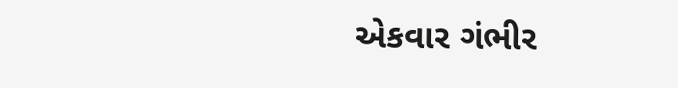એકવાર ગંભીર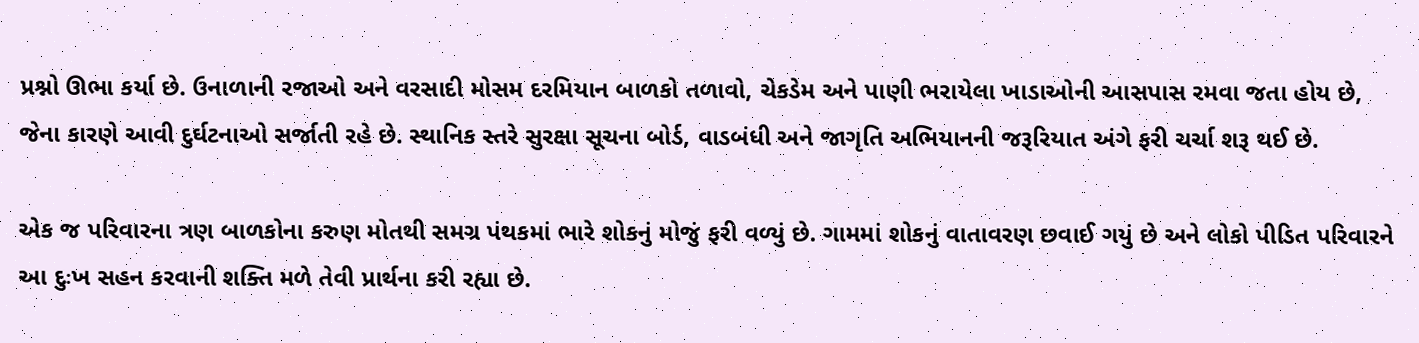પ્રશ્નો ઊભા કર્યા છે. ઉનાળાની રજાઓ અને વરસાદી મોસમ દરમિયાન બાળકો તળાવો, ચેકડેમ અને પાણી ભરાયેલા ખાડાઓની આસપાસ રમવા જતા હોય છે, જેના કારણે આવી દુર્ઘટનાઓ સર્જાતી રહે છે. સ્થાનિક સ્તરે સુરક્ષા સૂચના બોર્ડ, વાડબંધી અને જાગૃતિ અભિયાનની જરૂરિયાત અંગે ફરી ચર્ચા શરૂ થઈ છે.

એક જ પરિવારના ત્રણ બાળકોના કરુણ મોતથી સમગ્ર પંથકમાં ભારે શોકનું મોજું ફરી વળ્યું છે. ગામમાં શોકનું વાતાવરણ છવાઈ ગયું છે અને લોકો પીડિત પરિવારને આ દુઃખ સહન કરવાની શક્તિ મળે તેવી પ્રાર્થના કરી રહ્યા છે.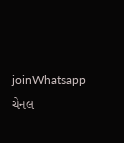joinWhatsapp ચેનલ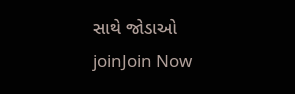સાથે જોડાઓ
joinJoin Now